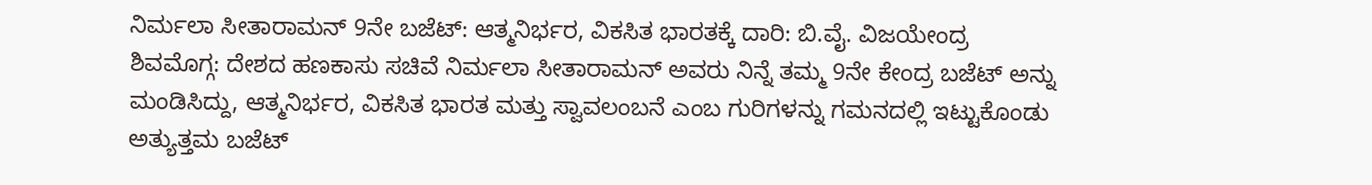ನಿರ್ಮಲಾ ಸೀತಾರಾಮನ್ 9ನೇ ಬಜೆಟ್: ಆತ್ಮನಿರ್ಭರ, ವಿಕಸಿತ ಭಾರತಕ್ಕೆ ದಾರಿ: ಬಿ.ವೈ. ವಿಜಯೇಂದ್ರ
ಶಿವಮೊಗ್ಗ: ದೇಶದ ಹಣಕಾಸು ಸಚಿವೆ ನಿರ್ಮಲಾ ಸೀತಾರಾಮನ್ ಅವರು ನಿನ್ನೆ ತಮ್ಮ 9ನೇ ಕೇಂದ್ರ ಬಜೆಟ್ ಅನ್ನು ಮಂಡಿಸಿದ್ದು, ಆತ್ಮನಿರ್ಭರ, ವಿಕಸಿತ ಭಾರತ ಮತ್ತು ಸ್ವಾವಲಂಬನೆ ಎಂಬ ಗುರಿಗಳನ್ನು ಗಮನದಲ್ಲಿ ಇಟ್ಟುಕೊಂಡು ಅತ್ಯುತ್ತಮ ಬಜೆಟ್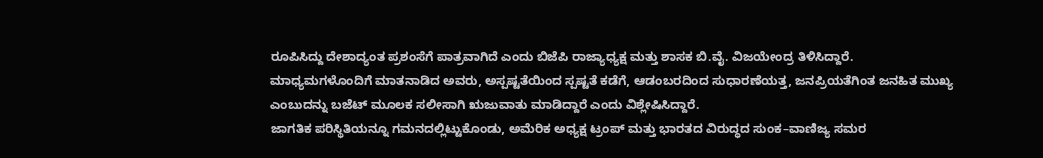ರೂಪಿಸಿದ್ದು ದೇಶಾದ್ಯಂತ ಪ್ರಶಂಸೆಗೆ ಪಾತ್ರವಾಗಿದೆ ಎಂದು ಬಿಜೆಪಿ ರಾಜ್ಯಾಧ್ಯಕ್ಷ ಮತ್ತು ಶಾಸಕ ಬಿ.ವೈ. ವಿಜಯೇಂದ್ರ ತಿಳಿಸಿದ್ದಾರೆ.
ಮಾಧ್ಯಮಗಳೊಂದಿಗೆ ಮಾತನಾಡಿದ ಅವರು, ಅಸ್ಪಷ್ಟತೆಯಿಂದ ಸ್ಪಷ್ಟತೆ ಕಡೆಗೆ, ಆಡಂಬರದಿಂದ ಸುಧಾರಣೆಯತ್ತ, ಜನಪ್ರಿಯತೆಗಿಂತ ಜನಹಿತ ಮುಖ್ಯ ಎಂಬುದನ್ನು ಬಜೆಟ್ ಮೂಲಕ ಸಲೀಸಾಗಿ ಋಜುವಾತು ಮಾಡಿದ್ದಾರೆ ಎಂದು ವಿಶ್ಲೇಷಿಸಿದ್ದಾರೆ.
ಜಾಗತಿಕ ಪರಿಸ್ಥಿತಿಯನ್ನೂ ಗಮನದಲ್ಲಿಟ್ಟುಕೊಂಡು, ಅಮೆರಿಕ ಅಧ್ಯಕ್ಷ ಟ್ರಂಪ್ ಮತ್ತು ಭಾರತದ ವಿರುದ್ಧದ ಸುಂಕ–ವಾಣಿಜ್ಯ ಸಮರ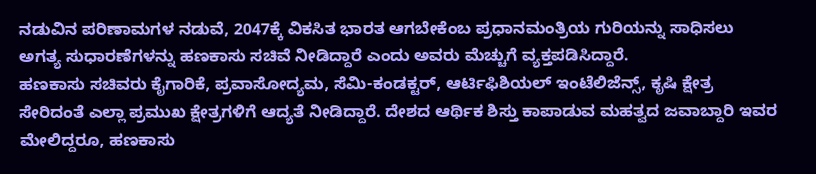ನಡುವಿನ ಪರಿಣಾಮಗಳ ನಡುವೆ, 2047ಕ್ಕೆ ವಿಕಸಿತ ಭಾರತ ಆಗಬೇಕೆಂಬ ಪ್ರಧಾನಮಂತ್ರಿಯ ಗುರಿಯನ್ನು ಸಾಧಿಸಲು ಅಗತ್ಯ ಸುಧಾರಣೆಗಳನ್ನು ಹಣಕಾಸು ಸಚಿವೆ ನೀಡಿದ್ದಾರೆ ಎಂದು ಅವರು ಮೆಚ್ಚುಗೆ ವ್ಯಕ್ತಪಡಿಸಿದ್ದಾರೆ.
ಹಣಕಾಸು ಸಚಿವರು ಕೈಗಾರಿಕೆ, ಪ್ರವಾಸೋದ್ಯಮ, ಸೆಮಿ-ಕಂಡಕ್ಟರ್, ಆರ್ಟಿಫಿಶಿಯಲ್ ಇಂಟೆಲಿಜೆನ್ಸ್, ಕೃಷಿ ಕ್ಷೇತ್ರ ಸೇರಿದಂತೆ ಎಲ್ಲಾ ಪ್ರಮುಖ ಕ್ಷೇತ್ರಗಳಿಗೆ ಆದ್ಯತೆ ನೀಡಿದ್ದಾರೆ. ದೇಶದ ಆರ್ಥಿಕ ಶಿಸ್ತು ಕಾಪಾಡುವ ಮಹತ್ವದ ಜವಾಬ್ದಾರಿ ಇವರ ಮೇಲಿದ್ದರೂ, ಹಣಕಾಸು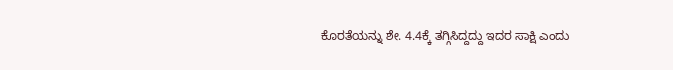ಕೊರತೆಯನ್ನು ಶೇ. 4.4ಕ್ಕೆ ತಗ್ಗಿಸಿದ್ದದ್ದು ಇದರ ಸಾಕ್ಷಿ ಎಂದು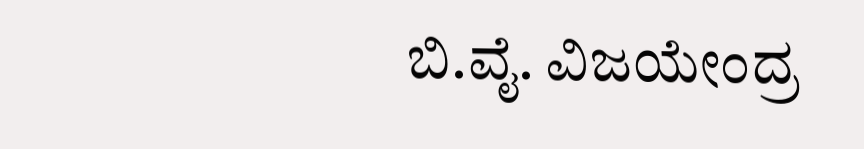ಬಿ.ವೈ. ವಿಜಯೇಂದ್ರ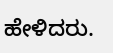ಹೇಳಿದರು.